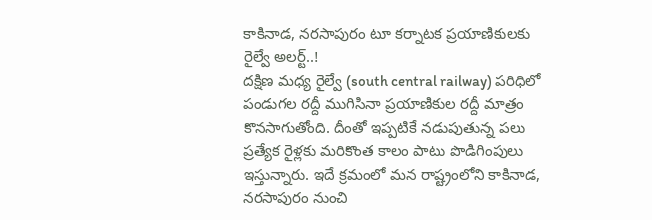కాకినాడ, నరసాపురం టూ కర్నాటక ప్రయాణికులకు రైల్వే అలర్ట్..!
దక్షిణ మధ్య రైల్వే (south central railway) పరిధిలో పండుగల రద్దీ ముగిసినా ప్రయాణికుల రద్దీ మాత్రం కొనసాగుతోంది. దీంతో ఇప్పటికే నడుపుతున్న పలు ప్రత్యేక రైళ్లకు మరికొంత కాలం పాటు పొడిగింపులు ఇస్తున్నారు. ఇదే క్రమంలో మన రాష్ట్రంలోని కాకినాడ, నరసాపురం నుంచి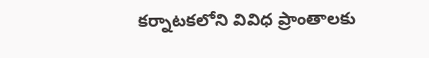కర్నాటకలోని వివిధ ప్రాంతాలకు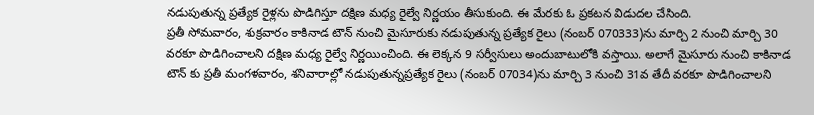నడుపుతున్న ప్రత్యేక రైళ్లను పొడిగిస్తూ దక్షిణ మధ్య రైల్వే నిర్ణయం తీసుకుంది. ఈ మేరకు ఓ ప్రకటన విడుదల చేసింది.
ప్రతీ సోమవారం, శుక్రవారం కాకినాడ టౌన్ నుంచి మైసూరుకు నడుపుతున్న ప్రత్యేక రైలు (నంబర్ 070333)ను మార్చి 2 నుంచి మార్చి 30 వరకూ పొడిగించాలని దక్షిణ మధ్య రైల్వే నిర్ణయించింది. ఈ లెక్కన 9 సర్వీసులు అందుబాటులోకి వస్తాయి. అలాగే మైసూరు నుంచి కాకినాడ టౌన్ కు ప్రతీ మంగళవారం, శనివారాల్లో నడుపుతున్నప్రత్యేక రైలు (నంబర్ 07034)ను మార్చి 3 నుంచి 31వ తేదీ వరకూ పొడిగించాలని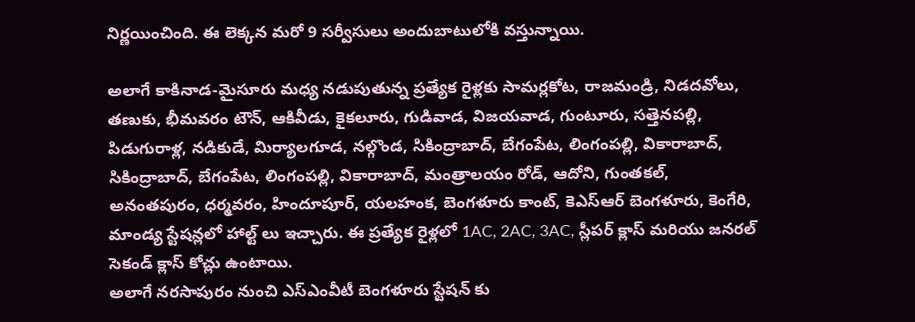నిర్ణయించింది. ఈ లెక్కన మరో 9 సర్వీసులు అందుబాటులోకి వస్తున్నాయి.

అలాగే కాకినాడ-మైసూరు మధ్య నడుపుతున్న ప్రత్యేక రైళ్లకు సామర్లకోట, రాజమండ్రి, నిడదవోలు, తణుకు, భీమవరం టౌన్, ఆకివీడు, కైకలూరు, గుడివాడ, విజయవాడ, గుంటూరు, సత్తెనపల్లి, పిడుగురాళ్ల, నడికుడే, మిర్యాలగూడ, నల్గొండ, సికింద్రాబాద్, బేగంపేట, లింగంపల్లి, వికారాబాద్, సికింద్రాబాద్, బేగంపేట, లింగంపల్లి, వికారాబాద్, మంత్రాలయం రోడ్, ఆదోని, గుంతకల్, అనంతపురం, ధర్మవరం, హిందూపూర్, యలహంక, బెంగళూరు కాంట్, కెఎస్ఆర్ బెంగళూరు, కెంగేరి, మాండ్య స్టేషన్లలో హాల్ట్ లు ఇచ్చారు. ఈ ప్రత్యేక రైళ్లలో 1AC, 2AC, 3AC, స్లీపర్ క్లాస్ మరియు జనరల్ సెకండ్ క్లాస్ కోచ్లు ఉంటాయి.
అలాగే నరసాపురం నుంచి ఎస్ఎంవీటీ బెంగళూరు స్టేషన్ కు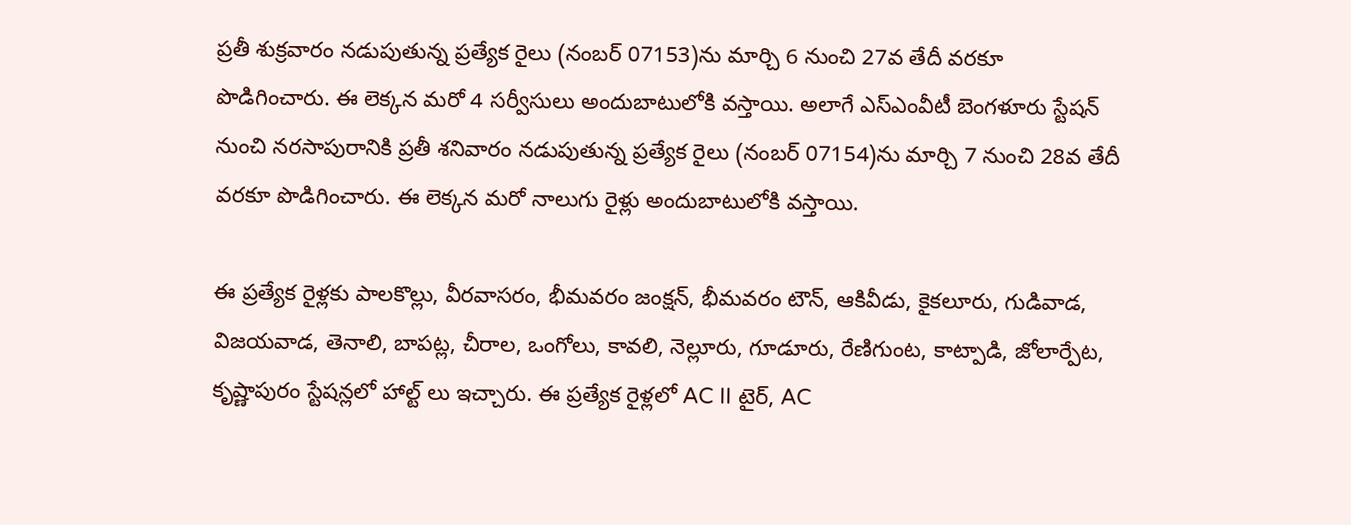ప్రతీ శుక్రవారం నడుపుతున్న ప్రత్యేక రైలు (నంబర్ 07153)ను మార్చి 6 నుంచి 27వ తేదీ వరకూ పొడిగించారు. ఈ లెక్కన మరో 4 సర్వీసులు అందుబాటులోకి వస్తాయి. అలాగే ఎస్ఎంవీటీ బెంగళూరు స్టేషన్ నుంచి నరసాపురానికి ప్రతీ శనివారం నడుపుతున్న ప్రత్యేక రైలు (నంబర్ 07154)ను మార్చి 7 నుంచి 28వ తేదీ వరకూ పొడిగించారు. ఈ లెక్కన మరో నాలుగు రైళ్లు అందుబాటులోకి వస్తాయి.

ఈ ప్రత్యేక రైళ్లకు పాలకొల్లు, వీరవాసరం, భీమవరం జంక్షన్, భీమవరం టౌన్, ఆకివీడు, కైకలూరు, గుడివాడ, విజయవాడ, తెనాలి, బాపట్ల, చీరాల, ఒంగోలు, కావలి, నెల్లూరు, గూడూరు, రేణిగుంట, కాట్పాడి, జోలార్పేట, కృష్ణాపురం స్టేషన్లలో హాల్ట్ లు ఇచ్చారు. ఈ ప్రత్యేక రైళ్లలో AC II టైర్, AC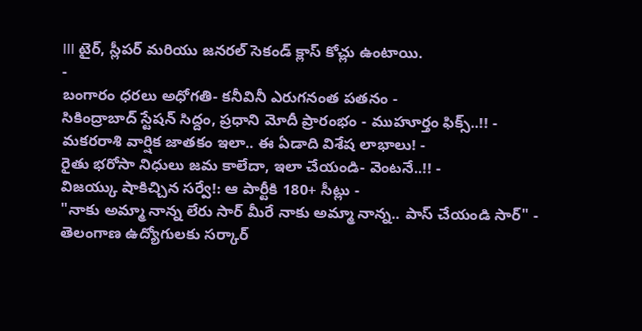III టైర్, స్లీపర్ మరియు జనరల్ సెకండ్ క్లాస్ కోచ్లు ఉంటాయి.
-
బంగారం ధరలు అధోగతి- కనీవినీ ఎరుగనంత పతనం -
సికింద్రాబాద్ స్టేషన్ సిద్దం, ప్రధాని మోదీ ప్రారంభం - ముహూర్తం ఫిక్స్..!! -
మకరరాశి వార్షిక జాతకం ఇలా.. ఈ ఏడాది విశేష లాభాలు! -
రైతు భరోసా నిధులు జమ కాలేదా, ఇలా చేయండి- వెంటనే..!! -
విజయ్కు షాకిచ్చిన సర్వే!: ఆ పార్టీకి 180+ సీట్లు -
"నాకు అమ్మా నాన్న లేరు సార్ మీరే నాకు అమ్మా నాన్న.. పాస్ చేయండి సార్" -
తెలంగాణ ఉద్యోగులకు సర్కార్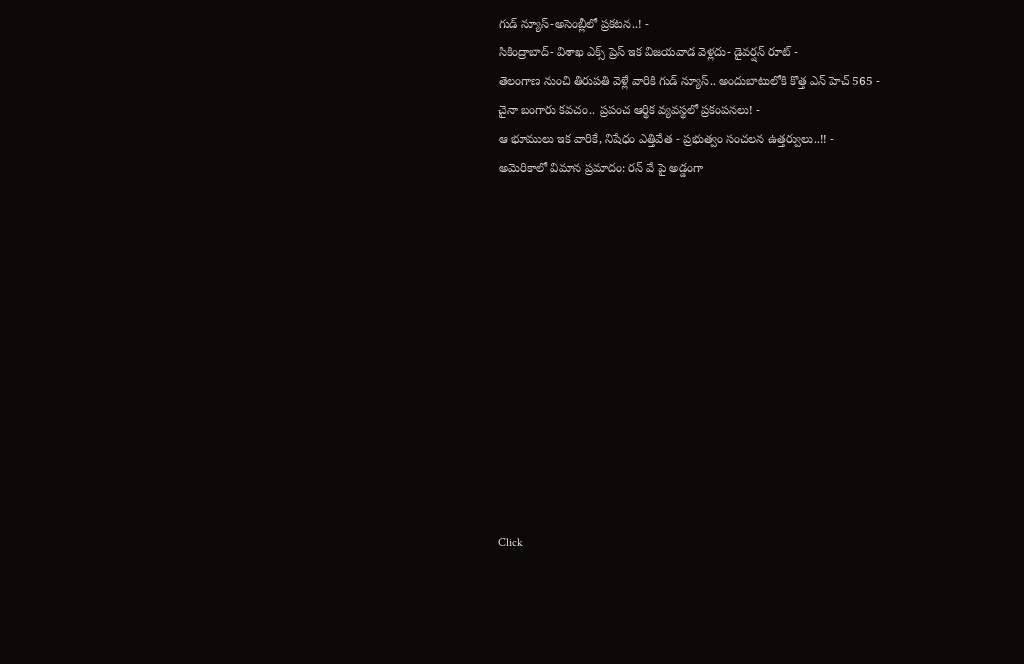గుడ్ న్యూస్-అసెంబ్లీలో ప్రకటన..! -
సికింద్రాబాద్- విశాఖ ఎక్స్ ప్రెస్ ఇక విజయవాడ వెళ్లదు- డైవర్షన్ రూట్ -
తెలంగాణ నుంచి తిరుపతి వెళ్లే వారికి గుడ్ న్యూస్.. అందుబాటులోకి కొత్త ఎన్ హెచ్ 565 -
చైనా బంగారు కవచం.. ప్రపంచ ఆర్థిక వ్యవస్థలో ప్రకంపనలు! -
ఆ భూములు ఇక వారికే, నిషేధం ఎత్తివేత - ప్రభుత్వం సంచలన ఉత్తర్వులు..!! -
అమెరికాలో విమాన ప్రమాదం: రన్ వే పై అడ్డంగా












Click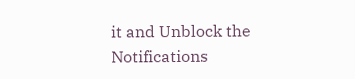it and Unblock the Notifications